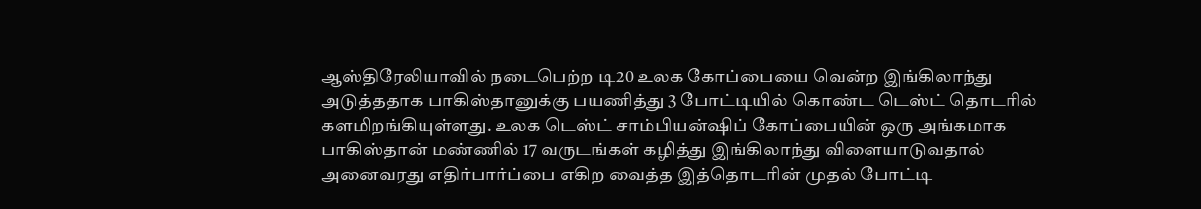ஆஸ்திரேலியாவில் நடைபெற்ற டி20 உலக கோப்பையை வென்ற இங்கிலாந்து அடுத்ததாக பாகிஸ்தானுக்கு பயணித்து 3 போட்டியில் கொண்ட டெஸ்ட் தொடரில் களமிறங்கியுள்ளது. உலக டெஸ்ட் சாம்பியன்ஷிப் கோப்பையின் ஒரு அங்கமாக பாகிஸ்தான் மண்ணில் 17 வருடங்கள் கழித்து இங்கிலாந்து விளையாடுவதால் அனைவரது எதிர்பார்ப்பை எகிற வைத்த இத்தொடரின் முதல் போட்டி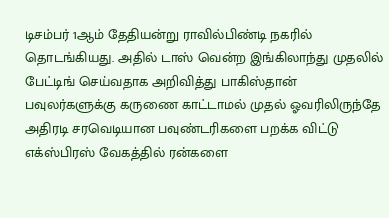டிசம்பர் 1ஆம் தேதியன்று ராவில்பிண்டி நகரில் தொடங்கியது. அதில் டாஸ் வென்ற இங்கிலாந்து முதலில் பேட்டிங் செய்வதாக அறிவித்து பாகிஸ்தான் பவுலர்களுக்கு கருணை காட்டாமல் முதல் ஓவரிலிருந்தே அதிரடி சரவெடியான பவுண்டரிகளை பறக்க விட்டு எக்ஸ்பிரஸ் வேகத்தில் ரன்களை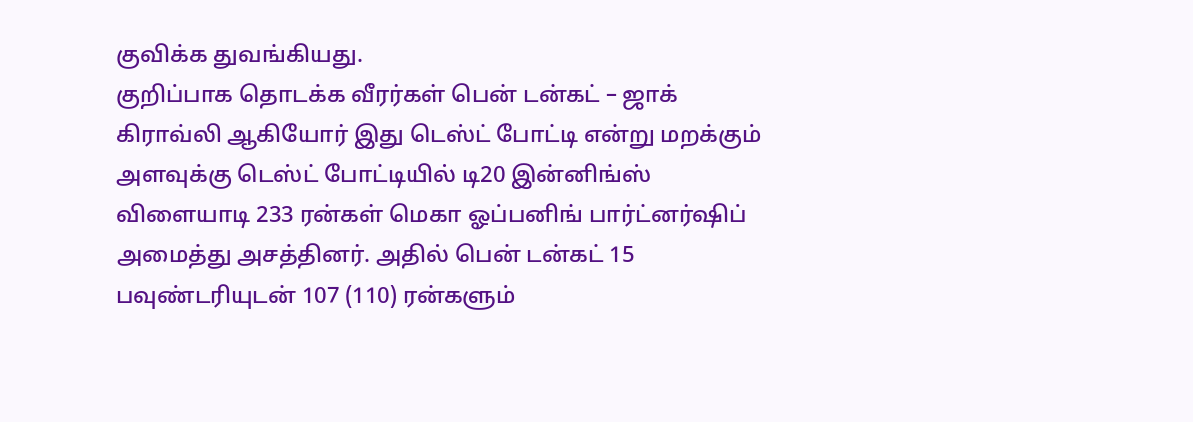குவிக்க துவங்கியது.
குறிப்பாக தொடக்க வீரர்கள் பென் டன்கட் – ஜாக் கிராவ்லி ஆகியோர் இது டெஸ்ட் போட்டி என்று மறக்கும் அளவுக்கு டெஸ்ட் போட்டியில் டி20 இன்னிங்ஸ் விளையாடி 233 ரன்கள் மெகா ஓப்பனிங் பார்ட்னர்ஷிப் அமைத்து அசத்தினர். அதில் பென் டன்கட் 15 பவுண்டரியுடன் 107 (110) ரன்களும்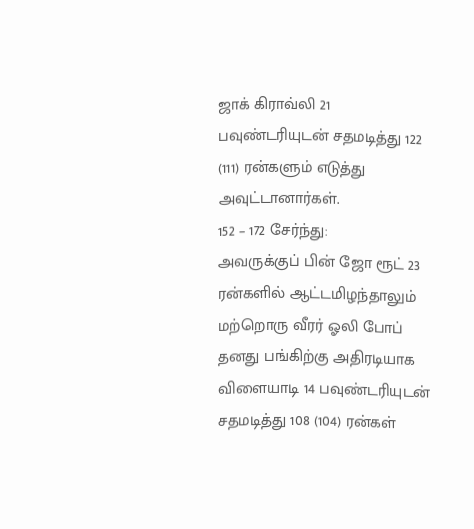ஜாக் கிராவ்லி 21 பவுண்டரியுடன் சதமடித்து 122 (111) ரன்களும் எடுத்து அவுட்டானார்கள்.
152 – 172 சேர்ந்து:
அவருக்குப் பின் ஜோ ரூட் 23 ரன்களில் ஆட்டமிழந்தாலும் மற்றொரு வீரர் ஓலி போப் தனது பங்கிற்கு அதிரடியாக விளையாடி 14 பவுண்டரியுடன் சதமடித்து 108 (104) ரன்கள்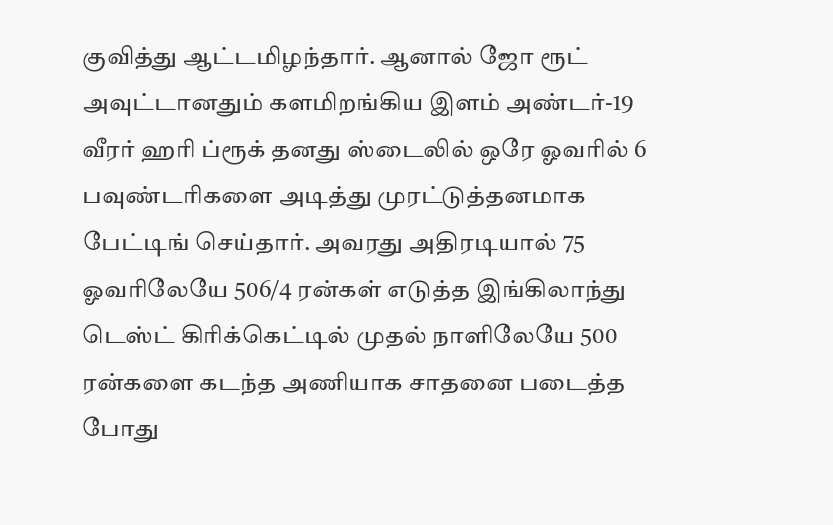குவித்து ஆட்டமிழந்தார். ஆனால் ஜோ ரூட் அவுட்டானதும் களமிறங்கிய இளம் அண்டர்-19 வீரர் ஹரி ப்ரூக் தனது ஸ்டைலில் ஒரே ஓவரில் 6 பவுண்டரிகளை அடித்து முரட்டுத்தனமாக பேட்டிங் செய்தார். அவரது அதிரடியால் 75 ஓவரிலேயே 506/4 ரன்கள் எடுத்த இங்கிலாந்து டெஸ்ட் கிரிக்கெட்டில் முதல் நாளிலேயே 500 ரன்களை கடந்த அணியாக சாதனை படைத்த போது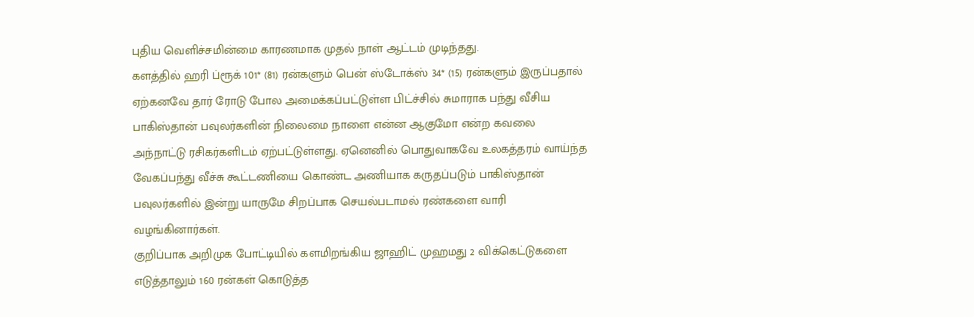புதிய வெளிச்சமின்மை காரணமாக முதல் நாள் ஆட்டம் முடிந்தது.
களத்தில் ஹரி ப்ரூக் 101* (81) ரன்களும் பென் ஸ்டோக்ஸ் 34* (15) ரன்களும் இருப்பதால் ஏற்கனவே தார் ரோடு போல அமைக்கப்பட்டுள்ள பிட்ச்சில் சுமாராக பந்து வீசிய பாகிஸ்தான் பவுலர்களின் நிலைமை நாளை என்ன ஆகுமோ என்ற கவலை அந்நாட்டு ரசிகர்களிடம் ஏற்பட்டுள்ளது. ஏனெனில் பொதுவாகவே உலகத்தரம் வாய்ந்த வேகப்பந்து வீச்சு கூட்டணியை கொண்ட அணியாக கருதப்படும் பாகிஸ்தான் பவுலர்களில் இன்று யாருமே சிறப்பாக செயல்படாமல் ரண்களை வாரி வழங்கினார்கள்.
குறிப்பாக அறிமுக போட்டியில் களமிறங்கிய ஜாஹிட் முஹமது 2 விக்கெட்டுகளை எடுத்தாலும் 160 ரன்கள் கொடுத்த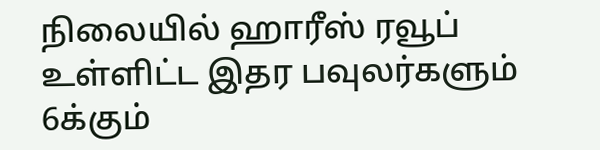நிலையில் ஹாரீஸ் ரவூப் உள்ளிட்ட இதர பவுலர்களும் 6க்கும்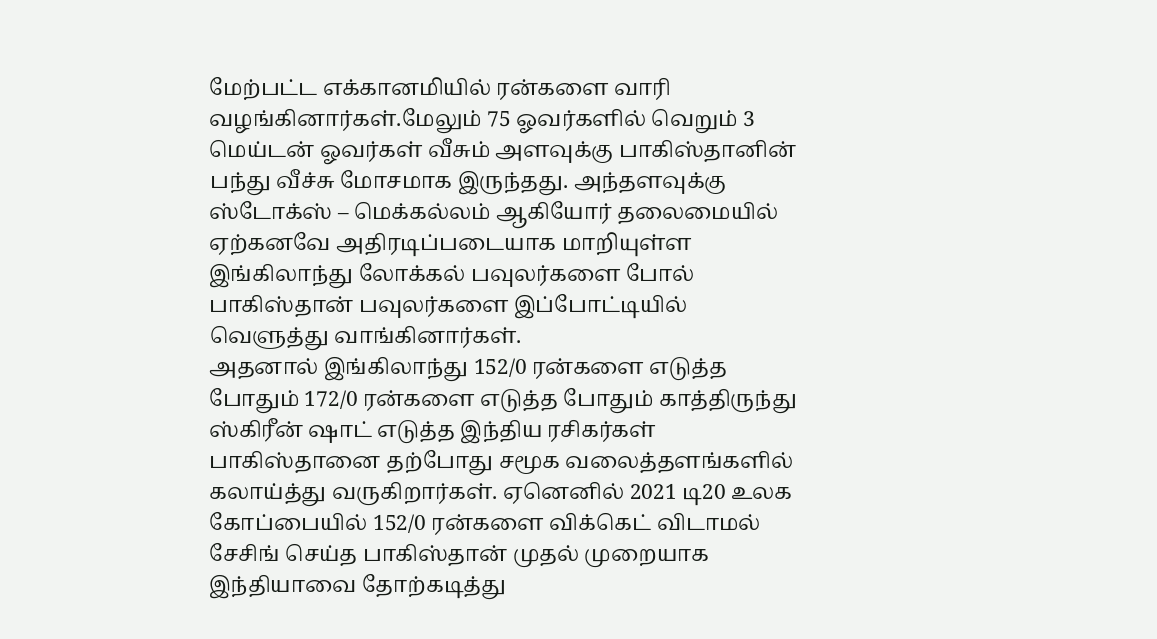மேற்பட்ட எக்கானமியில் ரன்களை வாரி வழங்கினார்கள்.மேலும் 75 ஓவர்களில் வெறும் 3 மெய்டன் ஓவர்கள் வீசும் அளவுக்கு பாகிஸ்தானின் பந்து வீச்சு மோசமாக இருந்தது. அந்தளவுக்கு ஸ்டோக்ஸ் – மெக்கல்லம் ஆகியோர் தலைமையில் ஏற்கனவே அதிரடிப்படையாக மாறியுள்ள இங்கிலாந்து லோக்கல் பவுலர்களை போல் பாகிஸ்தான் பவுலர்களை இப்போட்டியில் வெளுத்து வாங்கினார்கள்.
அதனால் இங்கிலாந்து 152/0 ரன்களை எடுத்த போதும் 172/0 ரன்களை எடுத்த போதும் காத்திருந்து ஸ்கிரீன் ஷாட் எடுத்த இந்திய ரசிகர்கள் பாகிஸ்தானை தற்போது சமூக வலைத்தளங்களில் கலாய்த்து வருகிறார்கள். ஏனெனில் 2021 டி20 உலக கோப்பையில் 152/0 ரன்களை விக்கெட் விடாமல் சேசிங் செய்த பாகிஸ்தான் முதல் முறையாக இந்தியாவை தோற்கடித்து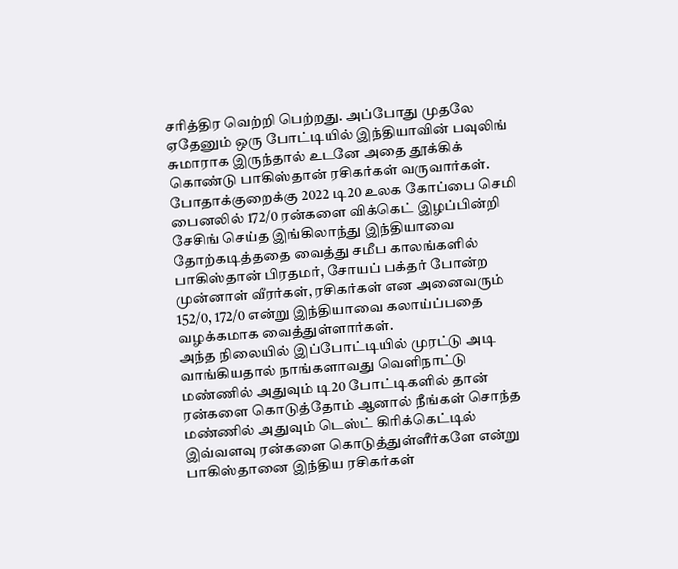சரித்திர வெற்றி பெற்றது. அப்போது முதலே ஏதேனும் ஒரு போட்டியில் இந்தியாவின் பவுலிங் சுமாராக இருந்தால் உடனே அதை தூக்கிக் கொண்டு பாகிஸ்தான் ரசிகர்கள் வருவார்கள்.
போதாக்குறைக்கு 2022 டி20 உலக கோப்பை செமி பைனலில் 172/0 ரன்களை விக்கெட் இழப்பின்றி சேசிங் செய்த இங்கிலாந்து இந்தியாவை தோற்கடித்ததை வைத்து சமீப காலங்களில் பாகிஸ்தான் பிரதமர், சோயப் பக்தர் போன்ற முன்னாள் வீரர்கள், ரசிகர்கள் என அனைவரும் 152/0, 172/0 என்று இந்தியாவை கலாய்ப்பதை வழக்கமாக வைத்துள்ளார்கள்.
அந்த நிலையில் இப்போட்டியில் முரட்டு அடி வாங்கியதால் நாங்களாவது வெளிநாட்டு மண்ணில் அதுவும் டி20 போட்டிகளில் தான் ரன்களை கொடுத்தோம் ஆனால் நீங்கள் சொந்த மண்ணில் அதுவும் டெஸ்ட் கிரிக்கெட்டில் இவ்வளவு ரன்களை கொடுத்துள்ளீர்களே என்று பாகிஸ்தானை இந்திய ரசிகர்கள்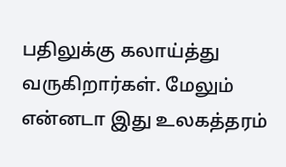பதிலுக்கு கலாய்த்து வருகிறார்கள். மேலும் என்னடா இது உலகத்தரம்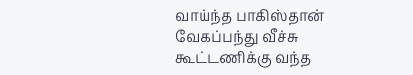வாய்ந்த பாகிஸ்தான் வேகப்பந்து வீச்சு கூட்டணிக்கு வந்த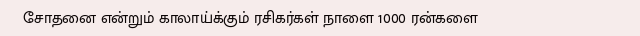சோதனை என்றும் காலாய்க்கும் ரசிகர்கள் நாளை 1000 ரன்களை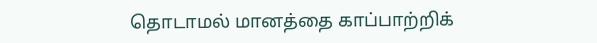தொடாமல் மானத்தை காப்பாற்றிக்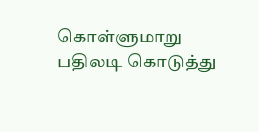கொள்ளுமாறு பதிலடி கொடுத்து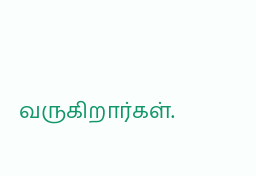வருகிறார்கள்.